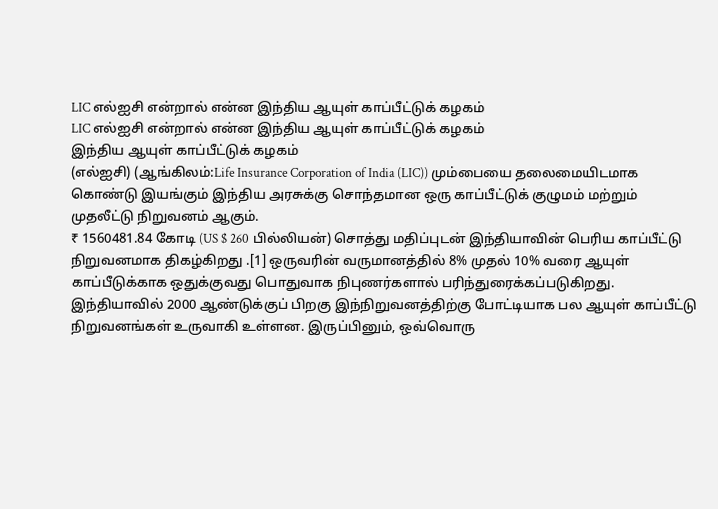LIC எல்ஐசி என்றால் என்ன இந்திய ஆயுள் காப்பீட்டுக் கழகம்
LIC எல்ஐசி என்றால் என்ன இந்திய ஆயுள் காப்பீட்டுக் கழகம்
இந்திய ஆயுள் காப்பீட்டுக் கழகம்
(எல்ஐசி) (ஆங்கிலம்:Life Insurance Corporation of India (LIC)) மும்பையை தலைமையிடமாக கொண்டு இயங்கும் இந்திய அரசுக்கு சொந்தமான ஒரு காப்பீட்டுக் குழுமம் மற்றும் முதலீட்டு நிறுவனம் ஆகும்.
₹ 1560481.84 கோடி (US $ 260 பில்லியன்) சொத்து மதிப்புடன் இந்தியாவின் பெரிய காப்பீட்டு நிறுவனமாக திகழ்கிறது .[1] ஒருவரின் வருமானத்தில் 8% முதல் 10% வரை ஆயுள் காப்பீடுக்காக ஒதுக்குவது பொதுவாக நிபுணர்களால் பரிந்துரைக்கப்படுகிறது.
இந்தியாவில் 2000 ஆண்டுக்குப் பிறகு இந்நிறுவனத்திற்கு போட்டியாக பல ஆயுள் காப்பீட்டு நிறுவனங்கள் உருவாகி உள்ளன. இருப்பினும், ஒவ்வொரு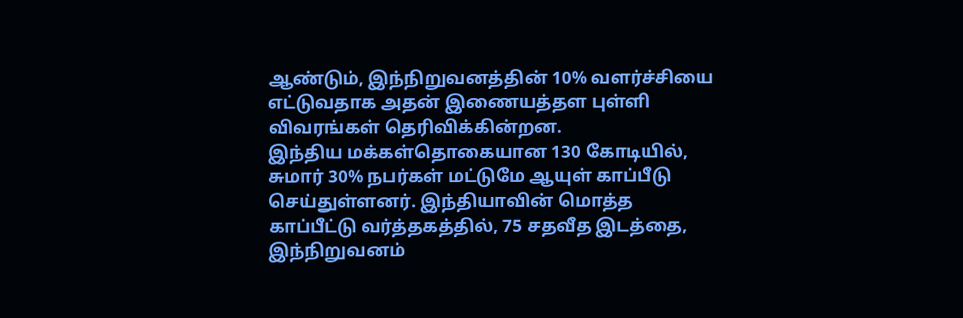ஆண்டும், இந்நிறுவனத்தின் 10% வளர்ச்சியை எட்டுவதாக அதன் இணையத்தள புள்ளி விவரங்கள் தெரிவிக்கின்றன.
இந்திய மக்கள்தொகையான 130 கோடியில், சுமார் 30% நபர்கள் மட்டுமே ஆயுள் காப்பீடு செய்துள்ளனர். இந்தியாவின் மொத்த காப்பீட்டு வர்த்தகத்தில், 75 சதவீத இடத்தை, இந்நிறுவனம்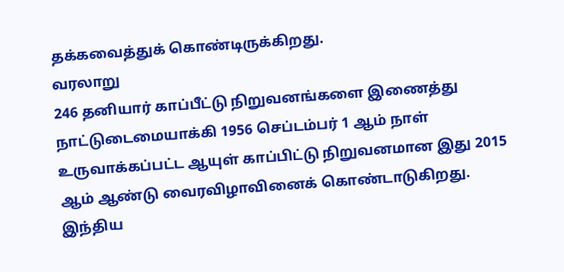தக்கவைத்துக் கொண்டிருக்கிறது.
வரலாறு
246 தனியார் காப்பீட்டு நிறுவனங்களை இணைத்து நாட்டுடைமையாக்கி 1956 செப்டம்பர் 1 ஆம் நாள் உருவாக்கப்பட்ட ஆயுள் காப்பிட்டு நிறுவனமான இது 2015 ஆம் ஆண்டு வைரவிழாவினைக் கொண்டாடுகிறது.
இந்திய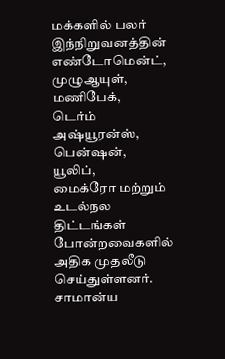மக்களில் பலர் இந்நிறுவனத்தின்
எண்டோமென்ட்,
முழுஆயுள்,
மணிபேக்,
டெர்ம் அஷ்யூரன்ஸ்,
பென்ஷன்,
யூலிப்,
மைக்ரோ மற்றும் உடல்நல திட்டங்கள் போன்றவைகளில் அதிக முதலீடு செய்துள்ளனர்.
சாமான்ய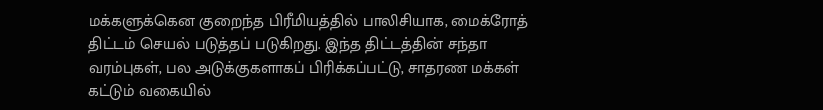மக்களுக்கென குறைந்த பிரீமியத்தில் பாலிசியாக, மைக்ரோத் திட்டம் செயல் படுத்தப் படுகிறது. இந்த திட்டத்தின் சந்தா வரம்புகள், பல அடுக்குகளாகப் பிரிக்கப்பட்டு, சாதரண மக்கள் கட்டும் வகையில்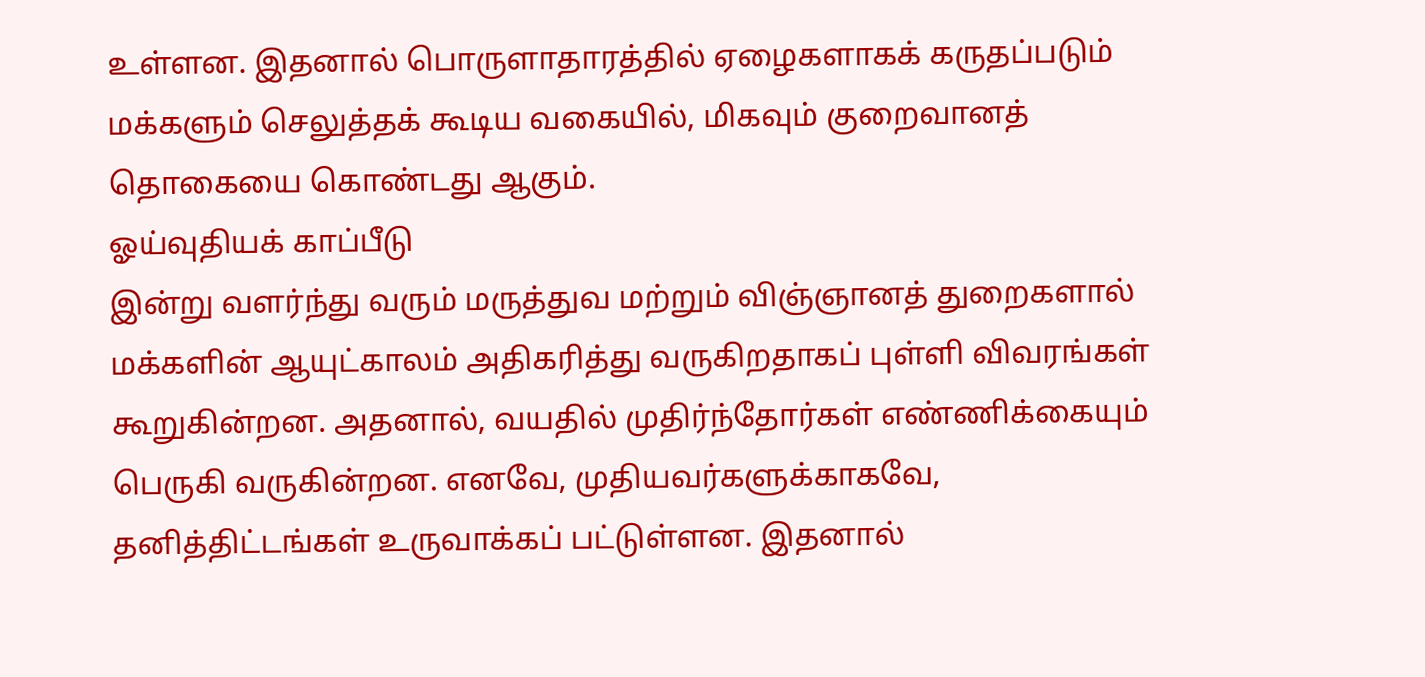உள்ளன. இதனால் பொருளாதாரத்தில் ஏழைகளாகக் கருதப்படும் மக்களும் செலுத்தக் கூடிய வகையில், மிகவும் குறைவானத் தொகையை கொண்டது ஆகும்.
ஓய்வுதியக் காப்பீடு
இன்று வளர்ந்து வரும் மருத்துவ மற்றும் விஞ்ஞானத் துறைகளால் மக்களின் ஆயுட்காலம் அதிகரித்து வருகிறதாகப் புள்ளி விவரங்கள் கூறுகின்றன. அதனால், வயதில் முதிர்ந்தோர்கள் எண்ணிக்கையும் பெருகி வருகின்றன. எனவே, முதியவர்களுக்காகவே, தனித்திட்டங்கள் உருவாக்கப் பட்டுள்ளன. இதனால்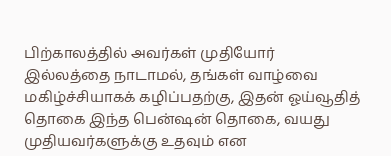பிற்காலத்தில் அவர்கள் முதியோர் இல்லத்தை நாடாமல், தங்கள் வாழ்வை மகிழ்ச்சியாகக் கழிப்பதற்கு, இதன் ஓய்வூதித் தொகை இந்த பென்ஷன் தொகை, வயது முதியவர்களுக்கு உதவும் என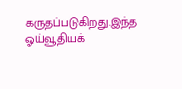கருதப்படுகிறது.இந்த ஓய்வூதியக்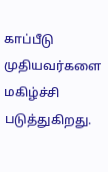காப்பீடு முதியவர்களை மகிழ்ச்சி படுத்துகிறது.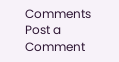Comments
Post a Comment